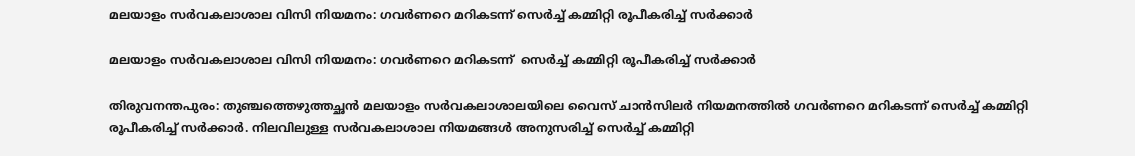മലയാളം സര്‍വകലാശാല വിസി നിയമനം: ഗവര്‍ണറെ മറികടന്ന് സെര്‍ച്ച് കമ്മിറ്റി രൂപീകരിച്ച് സര്‍ക്കാര്‍

മലയാളം സര്‍വകലാശാല വിസി നിയമനം: ഗവര്‍ണറെ മറികടന്ന്  സെര്‍ച്ച് കമ്മിറ്റി രൂപീകരിച്ച് സര്‍ക്കാര്‍

തിരുവനന്തപുരം: തുഞ്ചത്തെഴുത്തച്ഛന്‍ മലയാളം സര്‍വകലാശാലയിലെ വൈസ് ചാന്‍സിലര്‍ നിയമനത്തില്‍ ഗവര്‍ണറെ മറികടന്ന് സെര്‍ച്ച് കമ്മിറ്റി രൂപീകരിച്ച് സര്‍ക്കാര്‍. നിലവിലുള്ള സര്‍വകലാശാല നിയമങ്ങള്‍ അനുസരിച്ച് സെര്‍ച്ച് കമ്മിറ്റി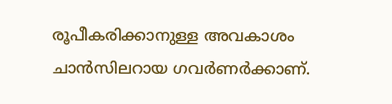രൂപീകരിക്കാനുള്ള അവകാശം ചാന്‍സിലറായ ഗവര്‍ണര്‍ക്കാണ്.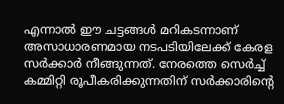എന്നാല്‍ ഈ ചട്ടങ്ങള്‍ മറികടന്നാണ് അസാധാരണമായ നടപടിയിലേക്ക് കേരള സര്‍ക്കാര്‍ നീങ്ങുന്നത്. നേരത്തെ സെര്‍ച്ച് കമ്മിറ്റി രൂപീകരിക്കുന്നതിന് സര്‍ക്കാരിന്റെ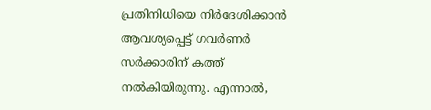പ്രതിനിധിയെ നിര്‍ദേശിക്കാന്‍ ആവശ്യപ്പെട്ട് ഗവര്‍ണര്‍ സര്‍ക്കാരിന് കത്ത് നല്‍കിയിരുന്നു. എന്നാല്‍,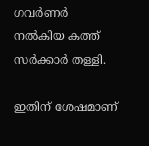ഗവര്‍ണര്‍ നല്‍കിയ കത്ത് സര്‍ക്കാര്‍ തള്ളി.

ഇതിന് ശേഷമാണ്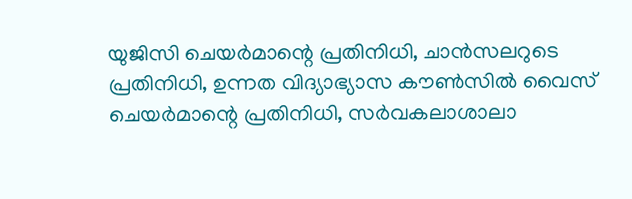യുജിസി ചെയര്‍മാന്റെ പ്രതിനിധി, ചാന്‍സലറുടെ പ്രതിനിധി, ഉന്നത വിദ്യാഭ്യാസ കൗണ്‍സില്‍ വൈസ് ചെയര്‍മാന്റെ പ്രതിനിധി, സര്‍വകലാശാലാ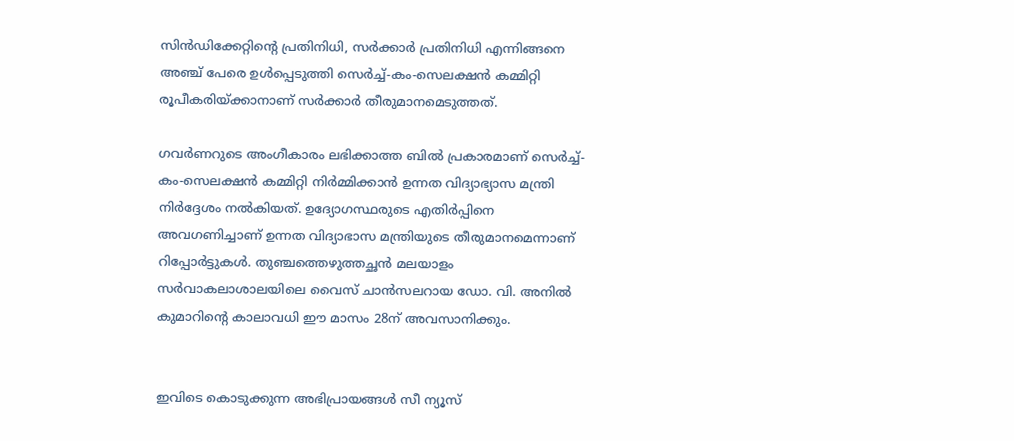സിന്‍ഡിക്കേറ്റിന്റെ പ്രതിനിധി, സര്‍ക്കാര്‍ പ്രതിനിധി എന്നിങ്ങനെ അഞ്ച് പേരെ ഉള്‍പ്പെടുത്തി സെര്‍ച്ച്-കം-സെലക്ഷന്‍ കമ്മിറ്റി രൂപീകരിയ്ക്കാനാണ് സര്‍ക്കാര്‍ തീരുമാനമെടുത്തത്.

ഗവര്‍ണറുടെ അംഗീകാരം ലഭിക്കാത്ത ബില്‍ പ്രകാരമാണ് സെര്‍ച്ച്-കം-സെലക്ഷന്‍ കമ്മിറ്റി നിര്‍മ്മിക്കാന്‍ ഉന്നത വിദ്യാഭ്യാസ മന്ത്രി നിര്‍ദ്ദേശം നല്‍കിയത്. ഉദ്യോഗസ്ഥരുടെ എതിര്‍പ്പിനെ അവഗണിച്ചാണ് ഉന്നത വിദ്യാഭാസ മന്ത്രിയുടെ തീരുമാനമെന്നാണ് റിപ്പോര്‍ട്ടുകള്‍. തുഞ്ചത്തെഴുത്തച്ഛന്‍ മലയാളം സര്‍വാകലാശാലയിലെ വൈസ് ചാന്‍സലറായ ഡോ. വി. അനില്‍ കുമാറിന്റെ കാലാവധി ഈ മാസം 28ന് അവസാനിക്കും.


ഇവിടെ കൊടുക്കുന്ന അഭിപ്രായങ്ങള്‍ സീ ന്യൂസ്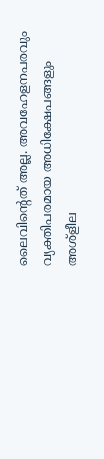ലൈവിന്റെത് അല്ല. അവഹേളനപരവും വ്യക്തിപരമായ അധിക്ഷേപങ്ങളും അശ്‌ളീല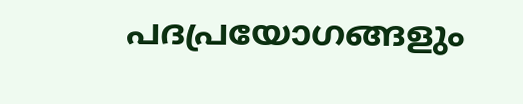പദപ്രയോഗങ്ങളും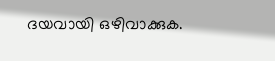ദയവായി ഒഴിവാക്കുക.